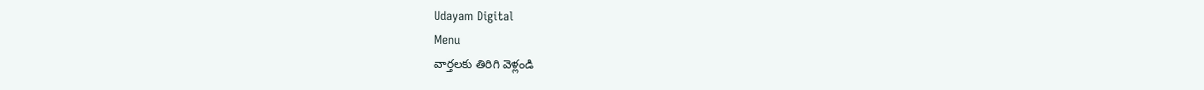Udayam Digital
Menu
వార్తలకు తిరిగి వెళ్లండి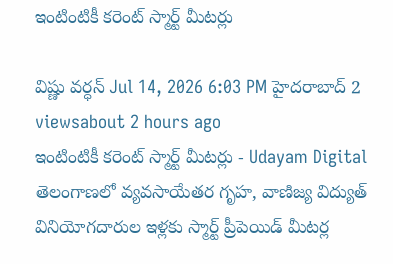ఇంటింటికీ కరెంట్ స్మార్ట్ మీటర్లు

విష్ణు వర్ధన్ Jul 14, 2026 6:03 PM హైదరాబాద్ 2 viewsabout 2 hours ago
ఇంటింటికీ కరెంట్ స్మార్ట్ మీటర్లు - Udayam Digital
తెలంగాణలో వ్యవసాయేతర గృహ, వాణిజ్య విద్యుత్ వినియోగదారుల ఇళ్లకు స్మార్ట్ ప్రీపెయిడ్ మీటర్ల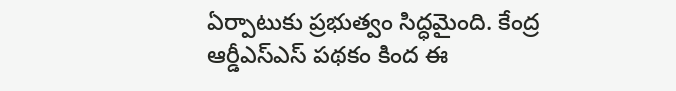ఏర్పాటుకు ప్రభుత్వం సిద్ధమైంది. కేంద్ర ఆర్డీఎస్ఎస్ పథకం కింద ఈ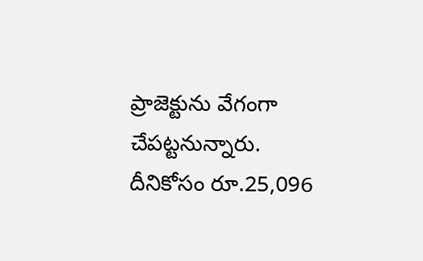ప్రాజెక్టును వేగంగా చేపట్టనున్నారు. దీనికోసం రూ.25,096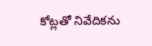కోట్లతో నివేదికను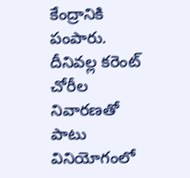కేంద్రానికి పంపారు. దీనివల్ల కరెంట్ చోరీల నివారణతో పాటు వినియోగంలో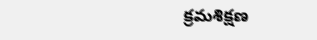క్రమశిక్షణ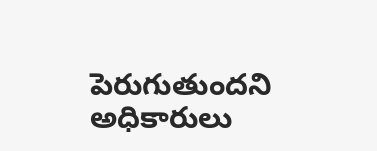పెరుగుతుందని అధికారులు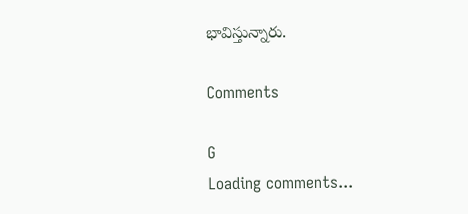భావిస్తున్నారు.

Comments

G
Loading comments...